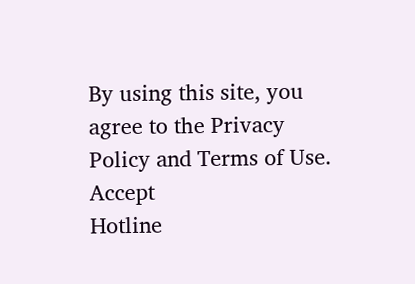By using this site, you agree to the Privacy Policy and Terms of Use.
Accept
Hotline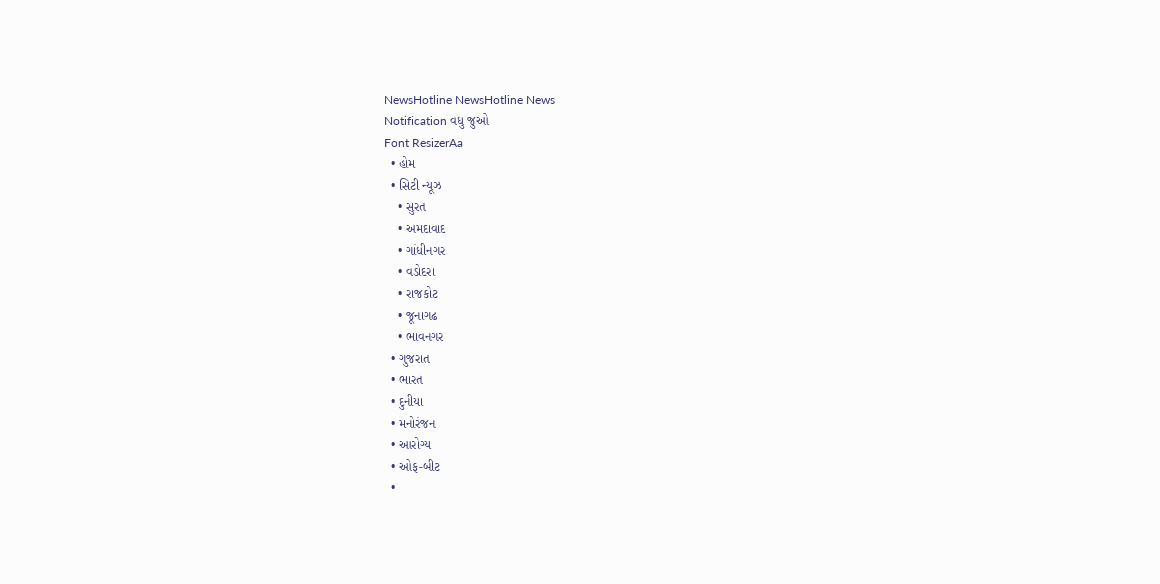NewsHotline NewsHotline News
Notification વધુ જુઓ
Font ResizerAa
  • હોમ
  • સિટી ન્યૂઝ
    • સુરત
    • અમદાવાદ
    • ગાંધીનગર
    • વડોદરા
    • રાજકોટ
    • જૂનાગઢ
    • ભાવનગર
  • ગુજરાત
  • ભારત
  • દુનીયા
  • મનોરંજન
  • આરોગ્ય
  • ઓફ-બીટ
  •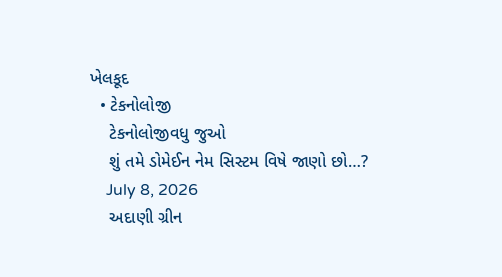ખેલકૂદ
  • ટેકનોલોજી
    ટેકનોલોજીવધુ જુઓ
    શું તમે ડોમેઈન નેમ સિસ્ટમ વિષે જાણો છો…?
    July 8, 2026
    અદાણી ગ્રીન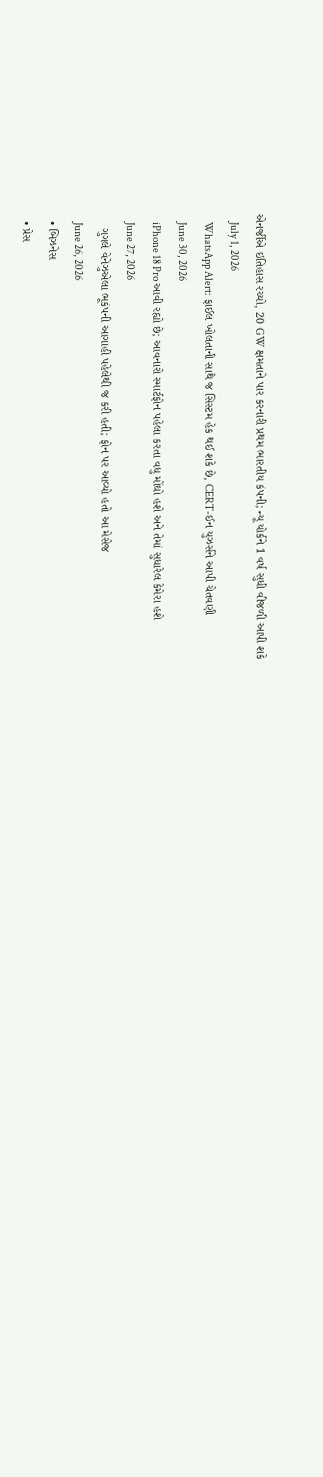એનર્જીએ ઇતિહાસ રચ્યો, 20 GW ક્ષમતાને પાર કરનારી પ્રથમ ભારતીય કંપની; ન્યૂ યોર્કને 1 વર્ષ સુધી વીજળી આપી શકે
    July 1, 2026
    WhatsApp Alert: ફાઈલ ખોલતાની સાથે જ સિસ્ટમ હેક થઈ શકે છે, CERT-ઈન યુઝર્સને આપી ચેતવણી
    June 30, 2026
    iPhone 18 Pro આવી રહ્યો છે; આવનારો સ્માર્ટફોન પહેલા કરતા વધુ મોંઘો હશે અને તેમાં સુધારેલ કેમેરા હશે
    June 27, 2026
    ગુગલે વેનેઝુએલા ભૂકંપની આગાહી પહેલેથી જ કરી હતી; ફોન પર આવ્યો હતો આ મેસેજ
    June 26, 2026
  • બિઝનેસ
  • પ્રેસ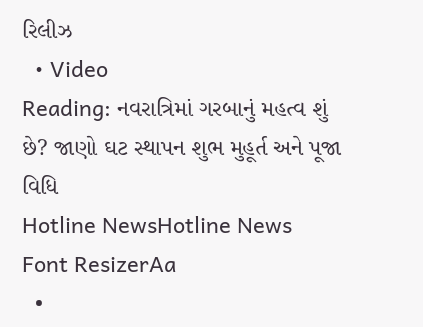રિલીઝ
  • Video
Reading: નવરાત્રિમાં ગરબાનું મહત્વ શું છે? જાણો ઘટ સ્થાપન શુભ મુહૂર્ત અને પૂજા વિધિ
Hotline NewsHotline News
Font ResizerAa
  •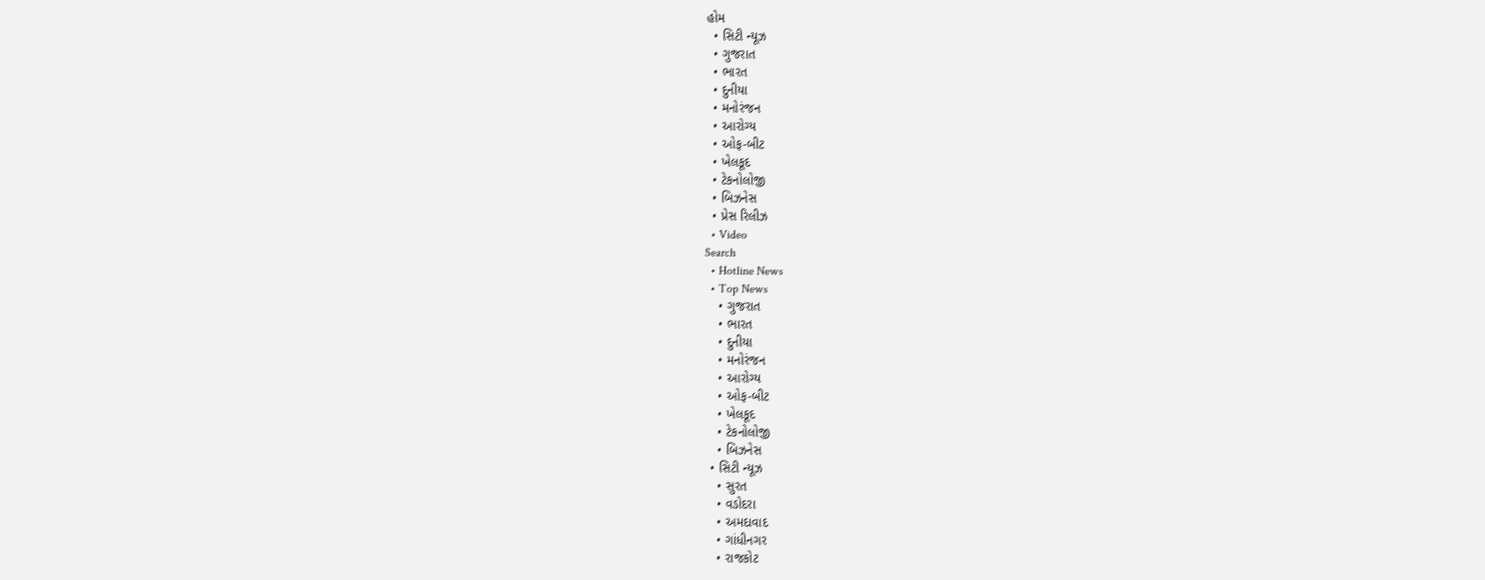હોમ
  • સિટી ન્યૂઝ
  • ગુજરાત
  • ભારત
  • દુનીયા
  • મનોરંજન
  • આરોગ્ય
  • ઓફ-બીટ
  • ખેલકૂદ
  • ટેકનોલોજી
  • બિઝનેસ
  • પ્રેસ રિલીઝ
  • Video
Search
  • Hotline News
  • Top News
    • ગુજરાત
    • ભારત
    • દુનીયા
    • મનોરંજન
    • આરોગ્ય
    • ઓફ-બીટ
    • ખેલકૂદ
    • ટેકનોલોજી
    • બિઝનેસ
  • સિટી ન્યૂઝ
    • સુરત
    • વડોદરા
    • અમદાવાદ
    • ગાંધીનગર
    • રાજકોટ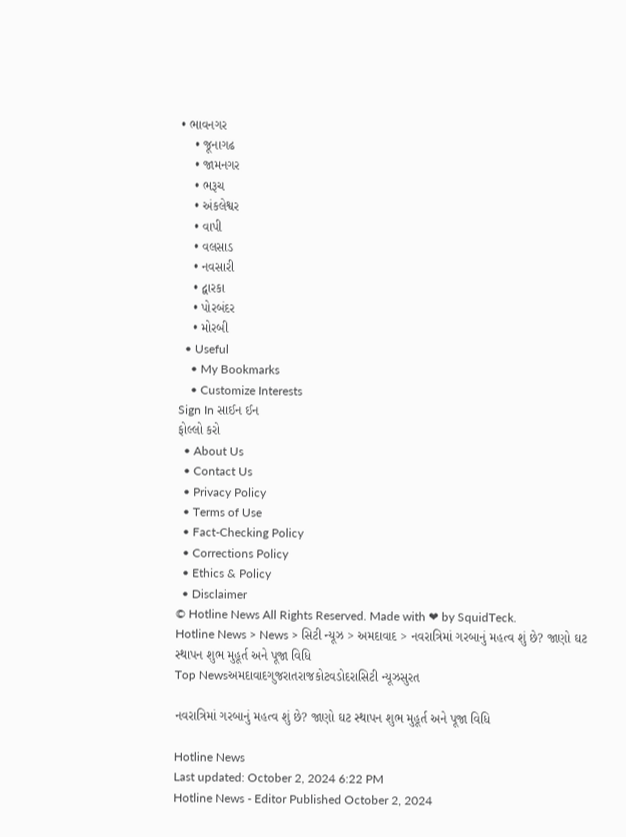• ભાવનગર
    • જૂનાગઢ
    • જામનગર
    • ભરૂચ
    • અંકલેશ્વર
    • વાપી
    • વલસાડ
    • નવસારી
    • દ્વારકા
    • પોરબંદર
    • મોરબી
  • Useful
    • My Bookmarks
    • Customize Interests
Sign In સાઈન ઈન
ફોલ્લો કરો
  • About Us
  • Contact Us
  • Privacy Policy
  • Terms of Use
  • Fact-Checking Policy
  • Corrections Policy
  • Ethics & Policy
  • Disclaimer
© Hotline News All Rights Reserved. Made with ❤ by SquidTeck.
Hotline News > News > સિટી ન્યૂઝ > અમદાવાદ > નવરાત્રિમાં ગરબાનું મહત્વ શું છે? જાણો ઘટ સ્થાપન શુભ મુહૂર્ત અને પૂજા વિધિ
Top Newsઅમદાવાદગુજરાતરાજકોટવડોદરાસિટી ન્યૂઝસુરત

નવરાત્રિમાં ગરબાનું મહત્વ શું છે? જાણો ઘટ સ્થાપન શુભ મુહૂર્ત અને પૂજા વિધિ

Hotline News
Last updated: October 2, 2024 6:22 PM
Hotline News - Editor Published October 2, 2024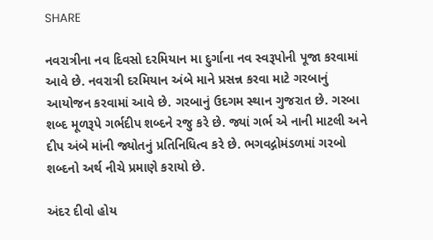SHARE

નવરાત્રીના નવ દિવસો દરમિયાન મા દુર્ગાના નવ સ્વરૂપોની પૂજા કરવામાં આવે છે. નવરાત્રી દરમિયાન અંબે માને પ્રસન્ન કરવા માટે ગરબાનું આયોજન કરવામાં આવે છે. ગરબાનું ઉદગમ સ્થાન ગુજરાત છે. ગરબા શબ્દ મૂળરૂપે ગર્ભદીપ શબ્દને રજુ કરે છે. જ્યાં ગર્ભ એ નાની માટલી અને દીપ અંબે માંની જ્યોતનું પ્રતિનિધિત્વ કરે છે. ભગવદ્ગોમંડળમાં ગરબો શબ્દનો અર્થ નીચે પ્રમાણે કરાયો છે.

અંદર દીવો હોય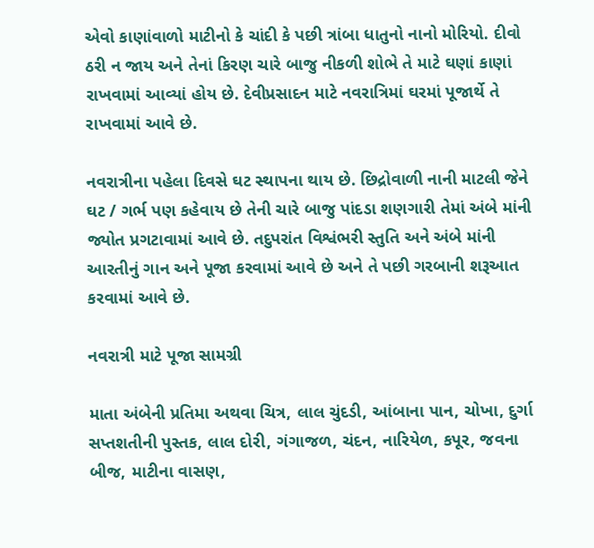એવો કાણાંવાળો માટીનો કે ચાંદી કે પછી ત્રાંબા ધાતુનો નાનો મોરિયો. દીવો ઠરી ન જાય અને તેનાં કિરણ ચારે બાજુ નીકળી શોભે તે માટે ઘણાં કાણાં રાખવામાં આવ્યાં હોય છે. દેવીપ્રસાદન માટે નવરાત્રિમાં ઘરમાં પૂજાર્થે તે રાખવામાં આવે છે.

નવરાત્રીના પહેલા દિવસે ઘટ સ્થાપના થાય છે. છિદ્રોવાળી નાની માટલી જેને ઘટ / ગર્ભ પણ કહેવાય છે તેની ચારે બાજુ પાંદડા શણગારી તેમાં અંબે માંની જ્યોત પ્રગટાવામાં આવે છે. તદુપરાંત વિશ્વંભરી સ્તુતિ અને અંબે માંની આરતીનું ગાન અને પૂજા કરવામાં આવે છે અને તે પછી ગરબાની શરૂઆત કરવામાં આવે છે.

નવરાત્રી માટે પૂજા સામગ્રી

માતા અંબેની પ્રતિમા અથવા ચિત્ર, લાલ ચુંદડી, આંબાના પાન, ચોખા, દુર્ગા સપ્તશતીની પુસ્તક, લાલ દોરી, ગંગાજળ, ચંદન, નારિયેળ, કપૂર, જવના બીજ, માટીના વાસણ,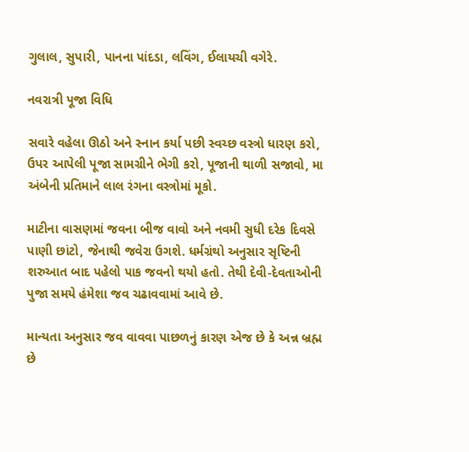ગુલાલ, સુપારી, પાનના પાંદડા, લવિંગ, ઈલાયચી વગેરે.

નવરાત્રી પૂજા વિધિ

સવારે વહેલા ઊઠો અને સ્નાન કર્યા પછી સ્વચ્છ વસ્ત્રો ધારણ કરો, ઉપર આપેલી પૂજા સામગ્રીને ભેગી કરો, પૂજાની થાળી સજાવો, મા અંબેની પ્રતિમાને લાલ રંગના વસ્ત્રોમાં મૂકો.

માટીના વાસણમાં જવના બીજ વાવો અને નવમી સુધી દરેક દિવસે પાણી છાંટો, જેનાથી જવેરા ઉગશે. ધર્મગ્રંથો અનુસાર સૃષ્ટિની શરુઆત બાદ પહેલો પાક જવનો થયો હતો. તેથી દેવી-દેવતાઓની પુજા સમયે હંમેશા જવ ચઢાવવામાં આવે છે.

માન્યતા અનુસાર જવ વાવવા પાછળનું કારણ એજ છે કે અન્ન બ્રહ્મ છે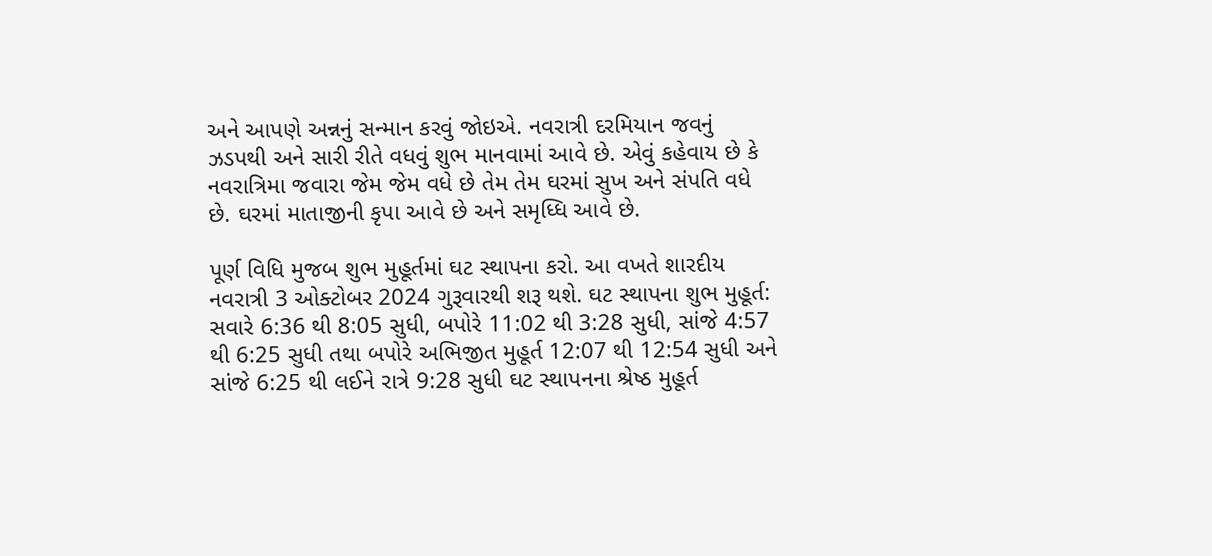અને આપણે અન્નનું સન્માન કરવું જોઇએ. નવરાત્રી દરમિયાન જવનું ઝડપથી અને સારી રીતે વધવું શુભ માનવામાં આવે છે. એવું કહેવાય છે કે નવરાત્રિમા જવારા જેમ જેમ વધે છે તેમ તેમ ઘરમાં સુખ અને સંપતિ વધે છે. ઘરમાં માતાજીની કૃપા આવે છે અને સમૃધ્ધિ આવે છે.

પૂર્ણ વિધિ મુજબ શુભ મુહૂર્તમાં ઘટ સ્થાપના કરો. આ વખતે શારદીય નવરાત્રી 3 ઓક્ટોબર 2024 ગુરૂવારથી શરૂ થશે. ઘટ સ્થાપના શુભ મુહૂર્ત: સવારે 6:36 થી 8:05 સુધી, બપોરે 11:02 થી 3:28 સુધી, સાંજે 4:57 થી 6:25 સુધી તથા બપોરે અભિજીત મુહૂર્ત 12:07 થી 12:54 સુધી અને સાંજે 6:25 થી લઈને રાત્રે 9:28 સુધી ઘટ સ્થાપનના શ્રેષ્ઠ મુહૂર્ત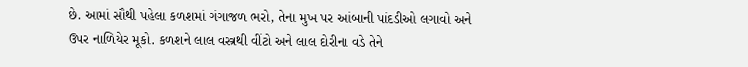છે. આમાં સૌથી પહેલા કળશમાં ગંગાજળ ભરો, તેના મુખ પર આંબાની પાંદડીઓ લગાવો અને ઉપર નાળિયેર મૂકો. કળશને લાલ વસ્ત્રથી વીંટો અને લાલ દોરીના વડે તેને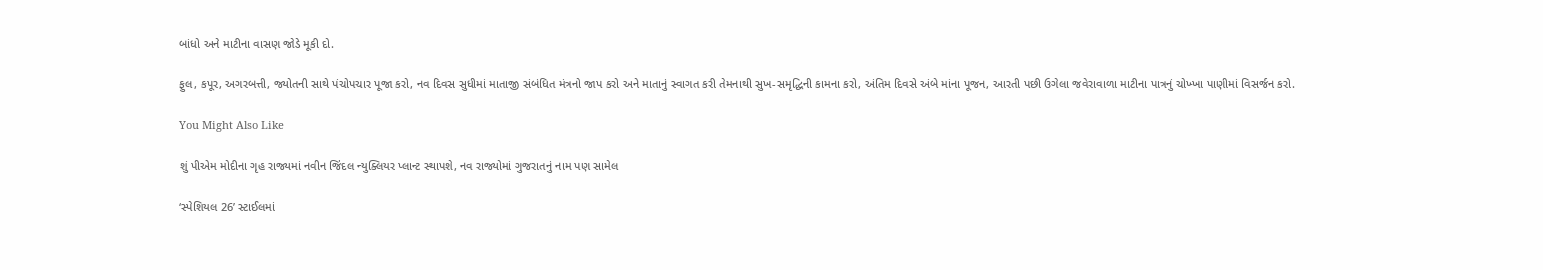બાંધો અને માટીના વાસણ જોડે મૂકી દો.

ફુલ, કપૂર, અગરબત્તી, જ્યોતની સાથે પંચોપચાર પૂજા કરો, નવ દિવસ સુધીમાં માતાજી સંબંધિત મંત્રનો જાપ કરો અને માતાનું સ્વાગત કરી તેમનાથી સુખ-સમૃદ્ધિની કામના કરો, અંતિમ દિવસે અંબે માંના પૂજન, આરતી પછી ઉગેલા જવેરાવાળા માટીના પાત્રનું ચોખ્ખા પાણીમાં વિસર્જન કરો.

You Might Also Like

શું પીએમ મોદીના ગૃહ રાજ્યમાં નવીન જિંદલ ન્યુક્લિયર પ્લાન્ટ સ્થાપશે, નવ રાજ્યોમાં ગુજરાતનું નામ પણ સામેલ

‘સ્પેશિયલ 26’ સ્ટાઈલમાં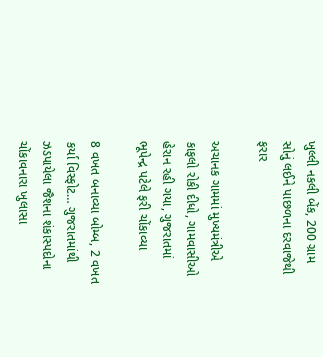ખુલ્લી નકલી બેંક, 200 ગ્રામ સોનું લઈને પાછળના દરવાજેથી ફરાર

અચાનક ગામમાં મુખ્યમંત્રીએ કાફલો રોકી દીધો, ગામવાસીઓ હેરાન રહી ગયા, ગુજરાતમાં ભૂપેન્દ્ર પટેલે ફરી ચોંકાવ્યા

8 વખત બનાવ્યા બોમ્બ, 2 વખત કર્યા વિસ્ફોટ… ગુજરાતમાંથી ઝડપાયેલા જૈશના શંકાસ્પદોના ચોંકાવનારા ખુલાસા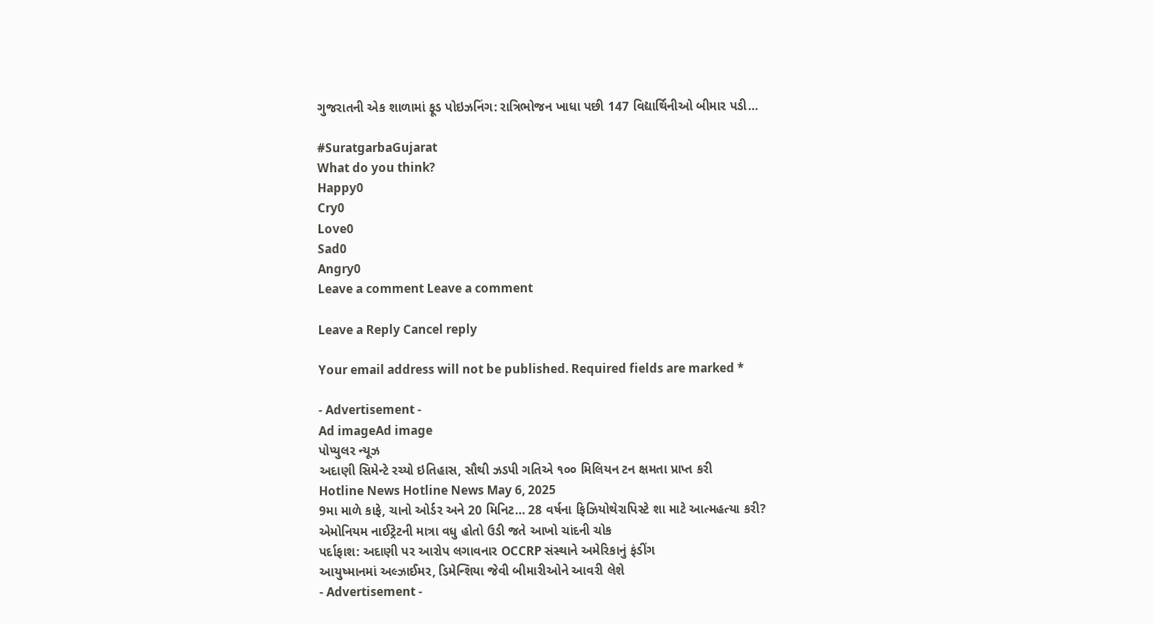ગુજરાતની એક શાળામાં ફૂડ પોઇઝનિંગ: રાત્રિભોજન ખાધા પછી 147 વિદ્યાર્થિનીઓ બીમાર પડી…

#SuratgarbaGujarat
What do you think?
Happy0
Cry0
Love0
Sad0
Angry0
Leave a comment Leave a comment

Leave a Reply Cancel reply

Your email address will not be published. Required fields are marked *

- Advertisement -
Ad imageAd image
પોપ્યુલર ન્યૂઝ
અદાણી સિમેન્ટે રચ્યો ઇતિહાસ, સૌથી ઝડપી ગતિએ ૧૦૦ મિલિયન ટન ક્ષમતા પ્રાપ્ત કરી
Hotline News Hotline News May 6, 2025
9મા માળે કાફે, ચાનો ઓર્ડર અને 20 મિનિટ… 28 વર્ષના ફિઝિયોથેરાપિસ્ટે શા માટે આત્મહત્યા કરી?
એમોનિયમ નાઈટ્રેટની માત્રા વધુ હોતો ઉડી જતે આખો ચાંદની ચોક
પર્દાફાશ: અદાણી પર આરોપ લગાવનાર OCCRP સંસ્થાને અમેરિકાનું ફંડીંગ
આયુષ્માનમાં અલ્ઝાઈમર, ડિમેન્શિયા જેવી બીમારીઓને આવરી લેશે
- Advertisement -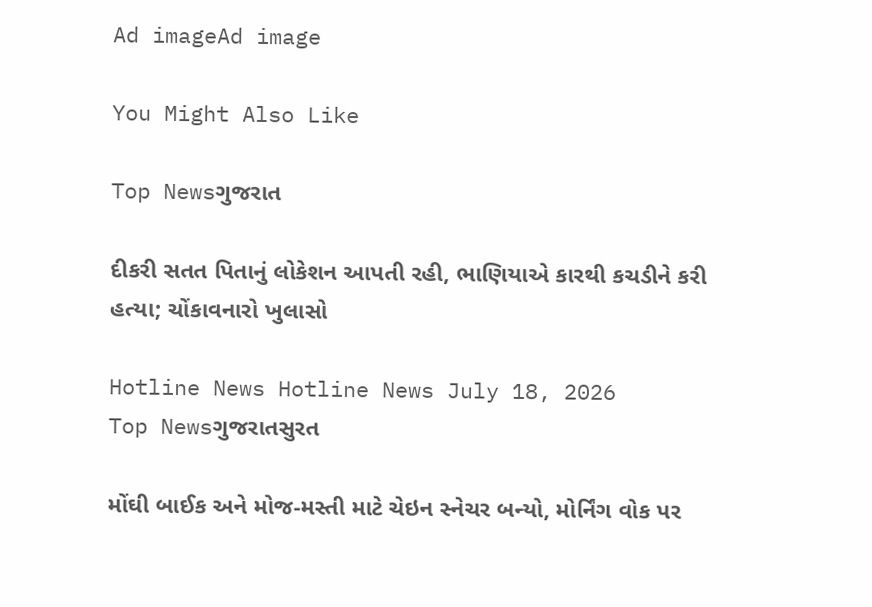Ad imageAd image

You Might Also Like

Top Newsગુજરાત

દીકરી સતત પિતાનું લોકેશન આપતી રહી, ભાણિયાએ કારથી કચડીને કરી હત્યા; ચોંકાવનારો ખુલાસો

Hotline News Hotline News July 18, 2026
Top Newsગુજરાતસુરત

મોંઘી બાઈક અને મોજ-મસ્તી માટે ચેઇન સ્નેચર બન્યો, મોર્નિંગ વોક પર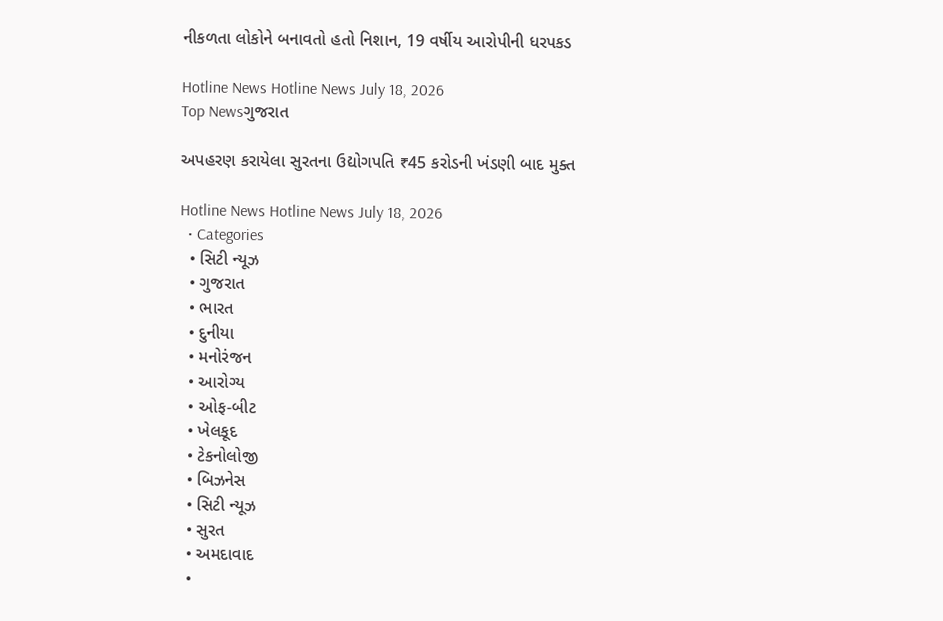નીકળતા લોકોને બનાવતો હતો નિશાન, 19 વર્ષીય આરોપીની ધરપકડ

Hotline News Hotline News July 18, 2026
Top Newsગુજરાત

અપહરણ કરાયેલા સુરતના ઉદ્યોગપતિ ₹45 કરોડની ખંડણી બાદ મુક્ત

Hotline News Hotline News July 18, 2026
  • Categories
  • સિટી ન્યૂઝ
  • ગુજરાત
  • ભારત
  • દુનીયા
  • મનોરંજન
  • આરોગ્ય
  • ઓફ-બીટ
  • ખેલકૂદ
  • ટેકનોલોજી
  • બિઝનેસ
  • સિટી ન્યૂઝ
  • સુરત
  • અમદાવાદ
  •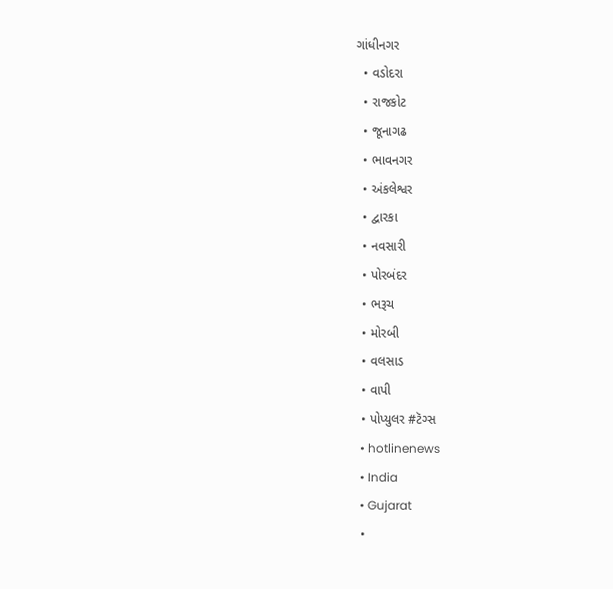ગાંધીનગર
  • વડોદરા
  • રાજકોટ
  • જૂનાગઢ
  • ભાવનગર
  • અંકલેશ્વર
  • દ્વારકા
  • નવસારી
  • પોરબંદર
  • ભરૂચ
  • મોરબી
  • વલસાડ
  • વાપી
  • પોપ્યુલર #ટૅગ્સ
  • hotlinenews
  • India
  • Gujarat
  •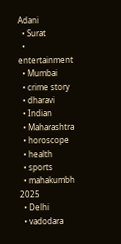Adani
  • Surat
  • entertainment
  • Mumbai
  • crime story
  • dharavi
  • Indian
  • Maharashtra
  • horoscope
  • health
  • sports
  • mahakumbh 2025
  • Delhi
  • vadodara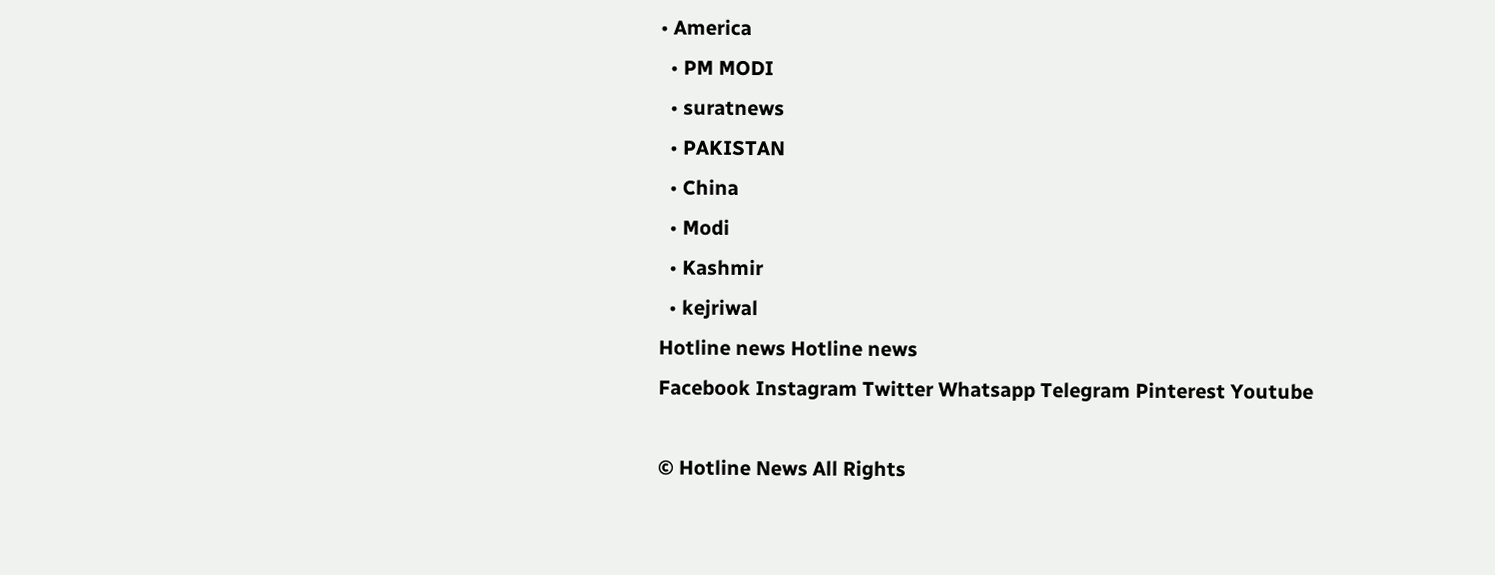• America
  • PM MODI
  • suratnews
  • PAKISTAN
  • China
  • Modi
  • Kashmir
  • kejriwal
Hotline news Hotline news
Facebook Instagram Twitter Whatsapp Telegram Pinterest Youtube

© Hotline News All Rights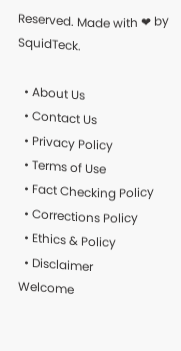Reserved. Made with ❤ by SquidTeck.

  • About Us
  • Contact Us
  • Privacy Policy
  • Terms of Use
  • Fact Checking Policy
  • Corrections Policy
  • Ethics & Policy
  • Disclaimer
Welcome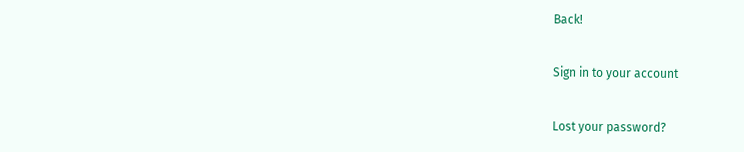Back!

Sign in to your account

Lost your password?